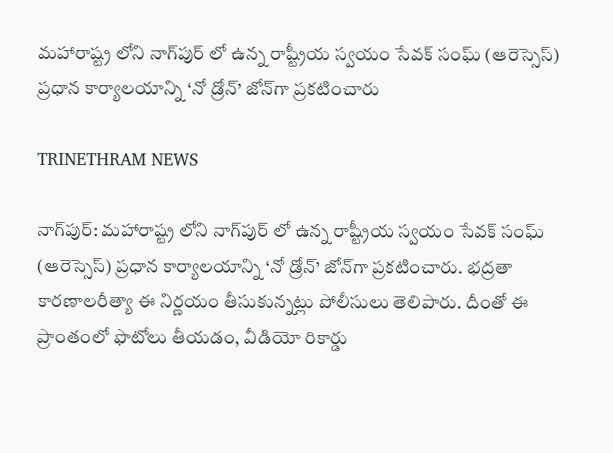మహారాష్ట్ర లోని నాగ్‌పుర్‌ లో ఉన్న రాష్ట్రీయ స్వయం సేవక్‌ సంఘ్‌ (ఆరెస్సెస్‌) ప్రధాన కార్యాలయాన్ని ‘నో డ్రోన్‌’ జోన్‌గా ప్రకటించారు

TRINETHRAM NEWS

నాగ్‌పుర్‌: మహారాష్ట్ర లోని నాగ్‌పుర్‌ లో ఉన్న రాష్ట్రీయ స్వయం సేవక్‌ సంఘ్‌ (ఆరెస్సెస్‌) ప్రధాన కార్యాలయాన్ని ‘నో డ్రోన్‌’ జోన్‌గా ప్రకటించారు. భద్రతా కారణాలరీత్యా ఈ నిర్ణయం తీసుకున్నట్లు పోలీసులు తెలిపారు. దీంతో ఈ ప్రాంతంలో ఫొటోలు తీయడం, వీడియో రికార్డు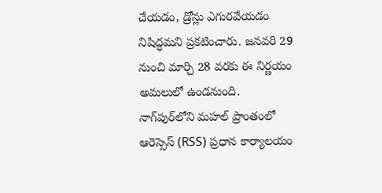చేయడం, డ్రోన్లు ఎగురవేయడం నిషిద్ధమని ప్రకటించారు. జనవరి 29 నుంచి మార్చి 28 వరకు ఈ నిర్ణయం అమలులో ఉండనుంది.
నాగ్‌పుర్‌లోని మహల్‌ ప్రాంతంలో ఆరెస్సెస్‌ (RSS) ప్రధాన కార్యాలయం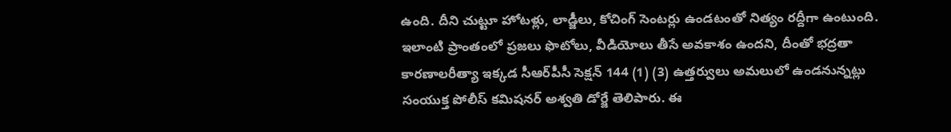ఉంది. దీని చుట్టూ హోటళ్లు, లాడ్జీలు, కోచింగ్‌ సెంటర్లు ఉండటంతో నిత్యం రద్దీగా ఉంటుంది. ఇలాంటి ప్రాంతంలో ప్రజలు ఫొటోలు, వీడియోలు తీసే అవకాశం ఉందని, దీంతో భద్రతా కారణాలరీత్యా ఇక్కడ సీఆర్‌పీసీ సెక్షన్‌ 144 (1) (3) ఉత్తర్వులు అమలులో ఉండనున్నట్లు సంయుక్త పోలీస్‌ కమిషనర్‌ అశ్వతి డోర్జే తెలిపారు. ఈ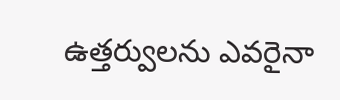ఉత్తర్వులను ఎవరైనా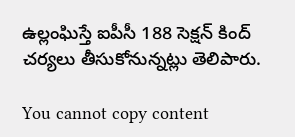ఉల్లంఘిస్తే ఐపీసీ 188 సెక్షన్‌ కింద్‌ చర్యలు తీసుకోనున్నట్లు తెలిపారు.

You cannot copy content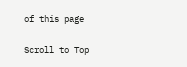of this page

Scroll to Top